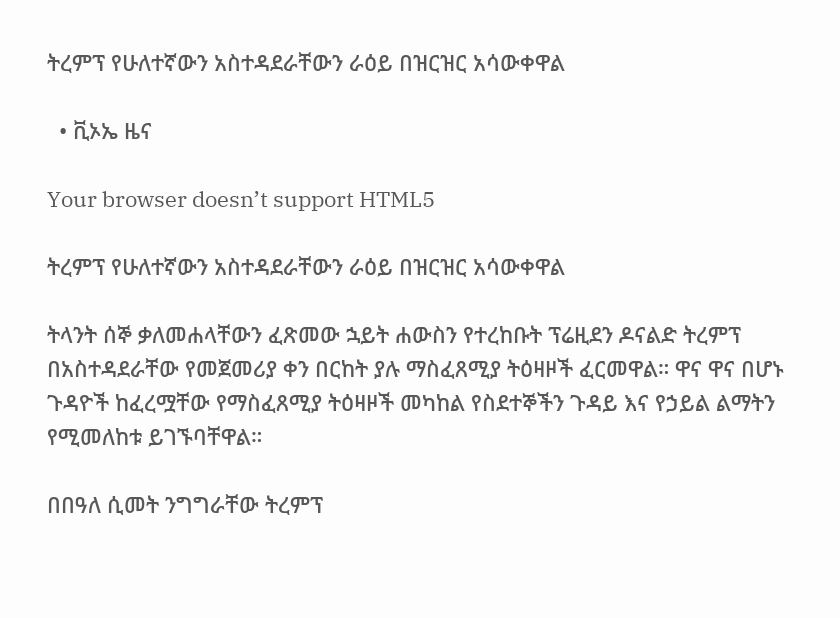ትረምፕ የሁለተኛውን አስተዳደራቸውን ራዕይ በዝርዝር አሳውቀዋል

  • ቪኦኤ ዜና

Your browser doesn’t support HTML5

ትረምፕ የሁለተኛውን አስተዳደራቸውን ራዕይ በዝርዝር አሳውቀዋል

ትላንት ሰኞ ቃለመሐላቸውን ፈጽመው ኋይት ሐውስን የተረከቡት ፕሬዚደን ዶናልድ ትረምፕ በአስተዳደራቸው የመጀመሪያ ቀን በርከት ያሉ ማስፈጸሚያ ትዕዛዞች ፈርመዋል። ዋና ዋና በሆኑ ጉዳዮች ከፈረሟቸው የማስፈጸሚያ ትዕዛዞች መካከል የስደተኞችን ጉዳይ እና የኃይል ልማትን የሚመለከቱ ይገኙባቸዋል።

በበዓለ ሲመት ንግግራቸው ትረምፕ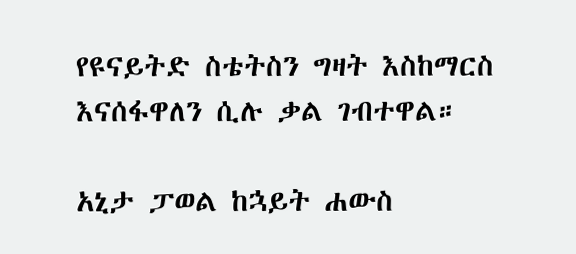የዩናይትድ ስቴትስን ግዛት እስከማርስ እናሰፋዋለን ሲሉ ቃል ገብተዋል።

አኒታ ፓወል ከኋይት ሐውስ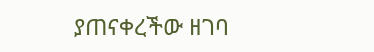ያጠናቀረችው ዘገባ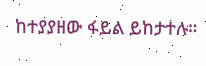ከተያያዘው ፋይል ይከታተሉ።